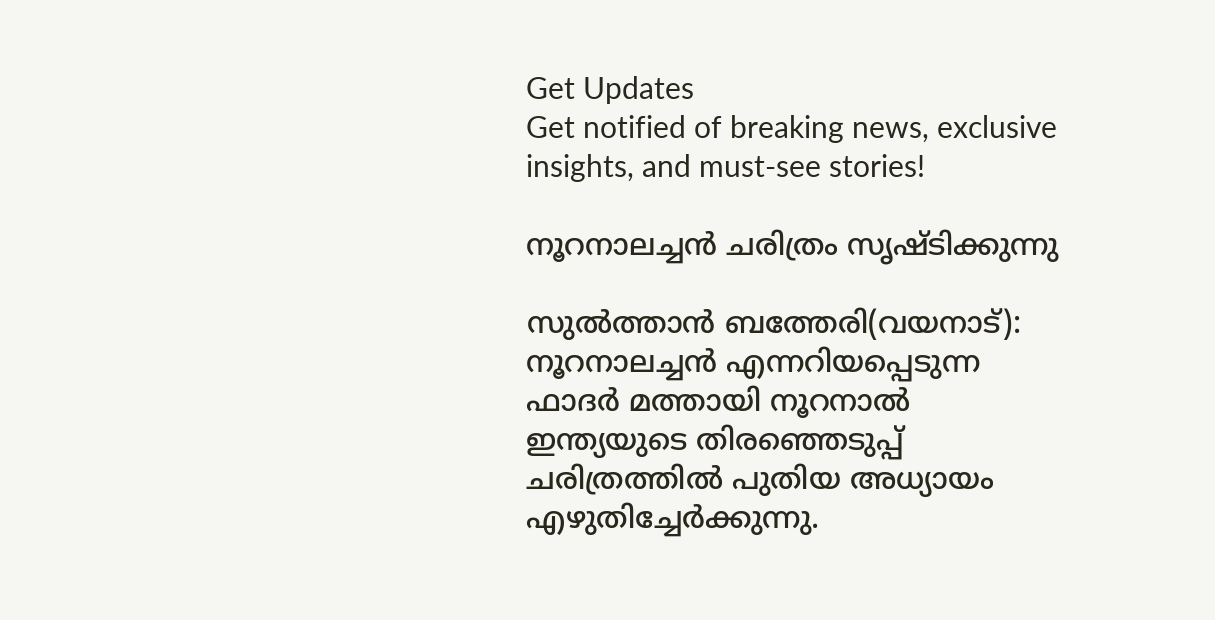Get Updates
Get notified of breaking news, exclusive insights, and must-see stories!

നൂറനാലച്ചന്‍ ചരിത്രം സൃഷ്ടിക്കുന്നു

സുല്‍ത്താന്‍ ബത്തേരി(വയനാട്): നൂറനാലച്ചന്‍ എന്നറിയപ്പെടുന്ന ഫാദര്‍ മത്തായി നൂറനാല്‍ ഇന്ത്യയുടെ തിരഞ്ഞെടുപ്പ് ചരിത്രത്തില്‍ പുതിയ അധ്യായം എഴുതിച്ചേര്‍ക്കുന്നു.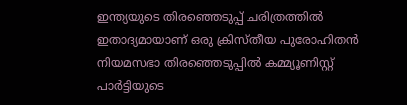ഇന്ത്യയുടെ തിരഞ്ഞെടുപ്പ് ചരിത്രത്തില്‍ ഇതാദ്യമായാണ് ഒരു ക്രിസ്തീയ പുരോഹിതന്‍ നിയമസഭാ തിരഞ്ഞെടുപ്പില്‍ കമ്മ്യൂണിസ്റ്റ് പാര്‍ട്ടിയുടെ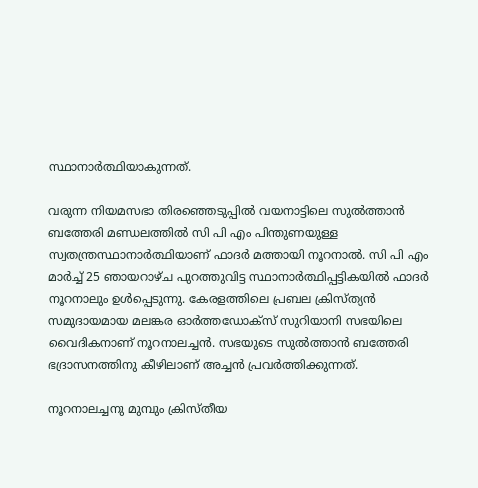സ്ഥാനാര്‍ത്ഥിയാകുന്നത്.

വരുന്ന നിയമസഭാ തിരഞ്ഞെടുപ്പില്‍ വയനാട്ടിലെ സുല്‍ത്താന്‍ ബത്തേരി മണ്ഡലത്തില്‍ സി പി എം പിന്തുണയുള്ള സ്വതന്ത്രസ്ഥാനാര്‍ത്ഥിയാണ് ഫാദര്‍ മത്തായി നൂറനാല്‍. സി പി എം മാര്‍ച്ച് 25 ഞായറാഴ്ച പുറത്തുവിട്ട സ്ഥാനാര്‍ത്ഥിപ്പട്ടികയില്‍ ഫാദര്‍ നൂറനാലും ഉള്‍പ്പെടുന്നു. കേരളത്തിലെ പ്രബല ക്രിസ്ത്യന്‍ സമുദായമായ മലങ്കര ഓര്‍ത്തഡോക്സ് സുറിയാനി സഭയിലെ വൈദികനാണ് നൂറനാലച്ചന്‍. സഭയുടെ സുല്‍ത്താന്‍ ബത്തേരി ഭദ്രാസനത്തിനു കീഴിലാണ് അച്ചന്‍ പ്രവര്‍ത്തിക്കുന്നത്.

നൂറനാലച്ചനു മുമ്പും ക്രിസ്തീയ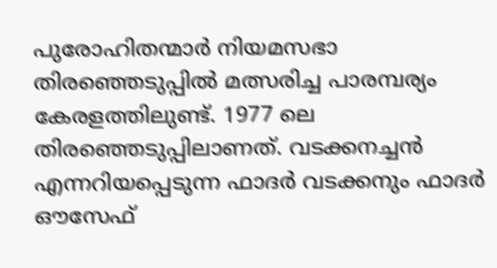പുരോഹിതന്മാര്‍ നിയമസഭാ തിരഞ്ഞെടുപ്പില്‍ മത്സരിച്ച പാരമ്പര്യം കേരളത്തിലുണ്ട്. 1977 ലെ തിരഞ്ഞെടുപ്പിലാണത്. വടക്കനച്ചന്‍ എന്നറിയപ്പെടുന്ന ഫാദര്‍ വടക്കനും ഫാദര്‍ ഔസേഫ്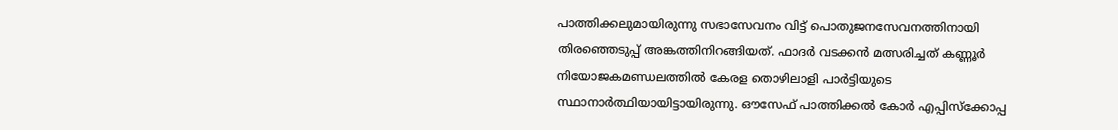പാത്തിക്കലുമായിരുന്നു സഭാസേവനം വിട്ട് പൊതുജനസേവനത്തിനായി തിരഞ്ഞെടുപ്പ് അങ്കത്തിനിറങ്ങിയത്. ഫാദര്‍ വടക്കന്‍ മത്സരിച്ചത് കണ്ണൂര്‍ നിയോജകമണ്ഡലത്തില്‍ കേരള തൊഴിലാളി പാര്‍ട്ടിയുടെ സ്ഥാനാര്‍ത്ഥിയായിട്ടായിരുന്നു. ഔസേഫ് പാത്തിക്കല്‍ കോര്‍ എപ്പിസ്ക്കോപ്പ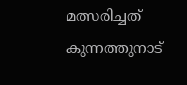മത്സരിച്ചത് കുന്നത്തുനാട്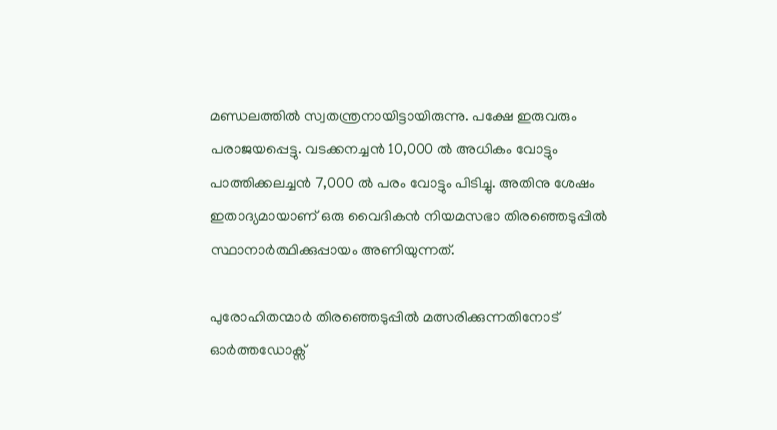മണ്ഡലത്തില്‍ സ്വതന്ത്രനായിട്ടായിരുന്നു. പക്ഷേ ഇരുവരും പരാജയപ്പെട്ടു. വടക്കനച്ചന്‍ 10,000 ല്‍ അധികം വോട്ടും പാത്തിക്കലച്ചന്‍ 7,000 ല്‍ പരം വോട്ടും പിടിച്ചു. അതിനു ശേഷം ഇതാദ്യമായാണ് ഒരു വൈദികന്‍ നിയമസഭാ തിരഞ്ഞെടുപ്പില്‍ സ്ഥാനാര്‍ത്ഥിക്കുപ്പായം അണിയുന്നത്.

പുരോഹിതന്മാര്‍ തിരഞ്ഞെടുപ്പില്‍ മത്സരിക്കുന്നതിനോട് ഓര്‍ത്തഡോക്സ്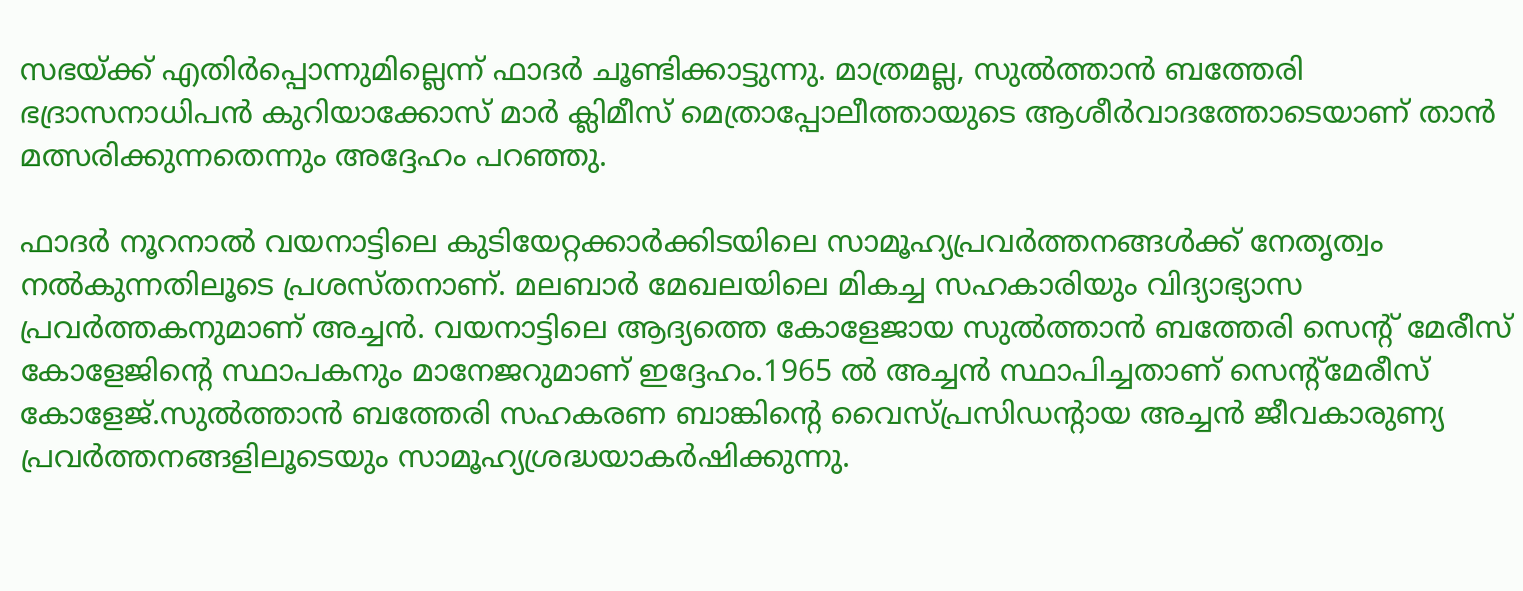സഭയ്ക്ക് എതിര്‍പ്പൊന്നുമില്ലെന്ന് ഫാദര്‍ ചൂണ്ടിക്കാട്ടുന്നു. മാത്രമല്ല, സുല്‍ത്താന്‍ ബത്തേരി ഭദ്രാസനാധിപന്‍ കുറിയാക്കോസ് മാര്‍ ക്ലിമീസ് മെത്രാപ്പോലീത്തായുടെ ആശീര്‍വാദത്തോടെയാണ് താന്‍ മത്സരിക്കുന്നതെന്നും അദ്ദേഹം പറഞ്ഞു.

ഫാദര്‍ നൂറനാല്‍ വയനാട്ടിലെ കുടിയേറ്റക്കാര്‍ക്കിടയിലെ സാമൂഹ്യപ്രവര്‍ത്തനങ്ങള്‍ക്ക് നേതൃത്വം നല്‍കുന്നതിലൂടെ പ്രശസ്തനാണ്. മലബാര്‍ മേഖലയിലെ മികച്ച സഹകാരിയും വിദ്യാഭ്യാസ പ്രവര്‍ത്തകനുമാണ് അച്ചന്‍. വയനാട്ടിലെ ആദ്യത്തെ കോളേജായ സുല്‍ത്താന്‍ ബത്തേരി സെന്റ് മേരീസ് കോളേജിന്റെ സ്ഥാപകനും മാനേജറുമാണ് ഇദ്ദേഹം.1965 ല്‍ അച്ചന്‍ സ്ഥാപിച്ചതാണ് സെന്റ്മേരീസ് കോളേജ്.സുല്‍ത്താന്‍ ബത്തേരി സഹകരണ ബാങ്കിന്റെ വൈസ്പ്രസിഡന്റായ അച്ചന്‍ ജീവകാരുണ്യ പ്രവര്‍ത്തനങ്ങളിലൂടെയും സാമൂഹ്യശ്രദ്ധയാകര്‍ഷിക്കുന്നു.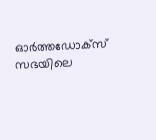ഓര്‍ത്തഡോക്സ് സഭയിലെ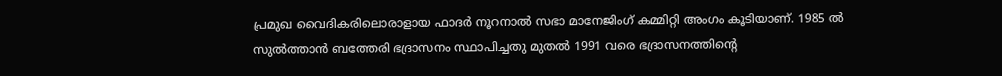പ്രമുഖ വൈദികരിലൊരാളായ ഫാദര്‍ നൂറനാല്‍ സഭാ മാനേജിംഗ് കമ്മിറ്റി അംഗം കൂടിയാണ്. 1985 ല്‍ സുല്‍ത്താന്‍ ബത്തേരി ഭദ്രാസനം സ്ഥാപിച്ചതു മുതല്‍ 1991 വരെ ഭദ്രാസനത്തിന്റെ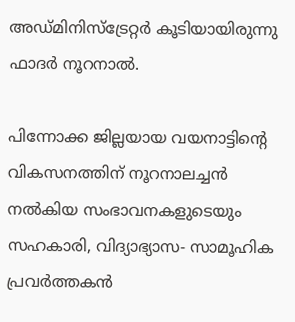അഡ്മിനിസ്ട്രേറ്റര്‍ കൂടിയായിരുന്നു ഫാദര്‍ നൂറനാല്‍.

പിന്നോക്ക ജില്ലയായ വയനാട്ടിന്റെ വികസനത്തിന് നൂറനാലച്ചന്‍ നല്‍കിയ സംഭാവനകളുടെയും സഹകാരി, വിദ്യാഭ്യാസ- സാമൂഹിക പ്രവര്‍ത്തകന്‍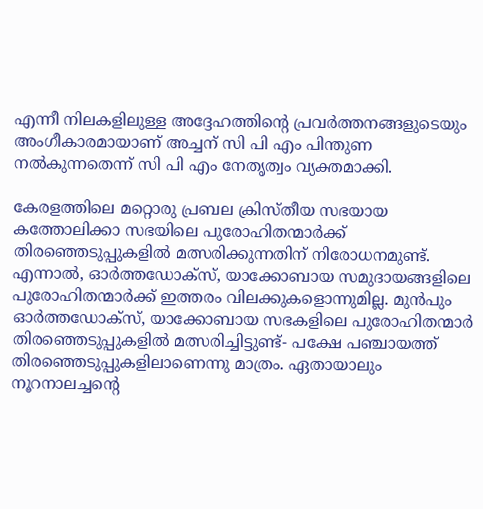എന്നീ നിലകളിലുള്ള അദ്ദേഹത്തിന്റെ പ്രവര്‍ത്തനങ്ങളുടെയും അംഗീകാരമായാണ് അച്ചന് സി പി എം പിന്തുണ നല്‍കുന്നതെന്ന് സി പി എം നേതൃത്വം വ്യക്തമാക്കി.

കേരളത്തിലെ മറ്റൊരു പ്രബല ക്രിസ്തീയ സഭയായ കത്തോലിക്കാ സഭയിലെ പുരോഹിതന്മാര്‍ക്ക് തിരഞ്ഞെടുപ്പുകളില്‍ മത്സരിക്കുന്നതിന് നിരോധനമുണ്ട്. എന്നാല്‍, ഓര്‍ത്തഡോക്സ്, യാക്കോബായ സമുദായങ്ങളിലെ പുരോഹിതന്മാര്‍ക്ക് ഇത്തരം വിലക്കുകളൊന്നുമില്ല. മുന്‍പും ഓര്‍ത്തഡോക്സ്, യാക്കോബായ സഭകളിലെ പുരോഹിതന്മാര്‍ തിരഞ്ഞെടുപ്പുകളില്‍ മത്സരിച്ചിട്ടുണ്ട്- പക്ഷേ പഞ്ചായത്ത് തിരഞ്ഞെടുപ്പുകളിലാണെന്നു മാത്രം. ഏതായാലും നൂറനാലച്ചന്റെ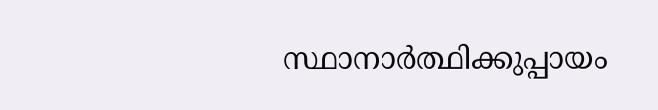സ്ഥാനാര്‍ത്ഥിക്കുപ്പായം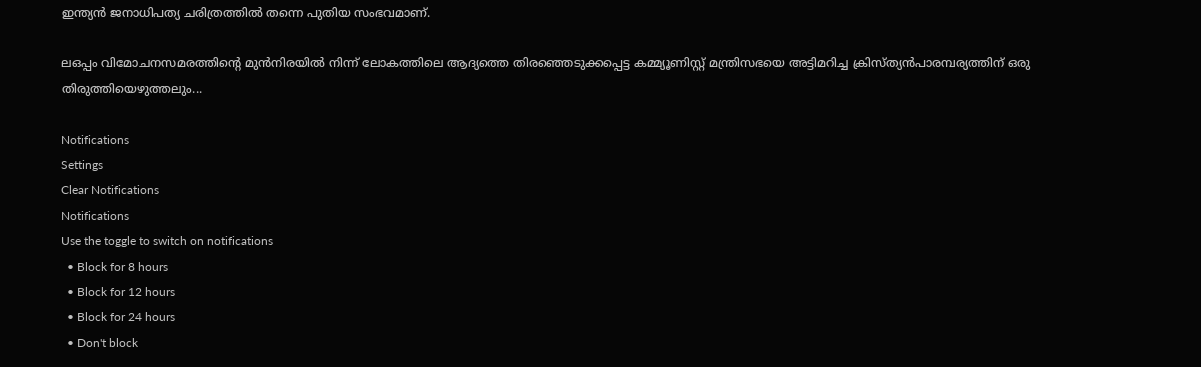ഇന്ത്യന്‍ ജനാധിപത്യ ചരിത്രത്തില്‍ തന്നെ പുതിയ സംഭവമാണ്.

ലഒപ്പം വിമോചനസമരത്തിന്റെ മുന്‍നിരയില്‍ നിന്ന് ലോകത്തിലെ ആദ്യത്തെ തിരഞ്ഞെടുക്കപ്പെട്ട കമ്മ്യൂണിസ്റ്റ് മന്ത്രിസഭയെ അട്ടിമറിച്ച ക്രിസ്ത്യന്‍പാരമ്പര്യത്തിന് ഒരു തിരുത്തിയെഴുത്തലും...

Notifications
Settings
Clear Notifications
Notifications
Use the toggle to switch on notifications
  • Block for 8 hours
  • Block for 12 hours
  • Block for 24 hours
  • Don't block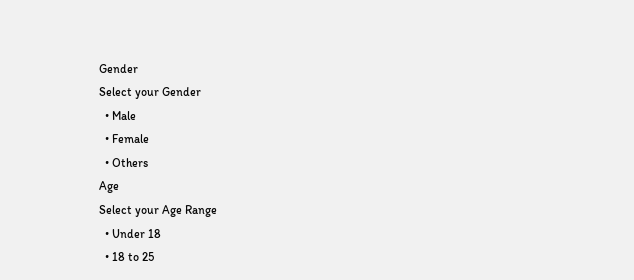Gender
Select your Gender
  • Male
  • Female
  • Others
Age
Select your Age Range
  • Under 18
  • 18 to 25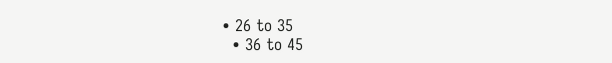• 26 to 35
  • 36 to 45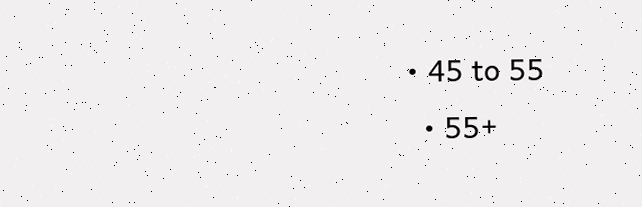• 45 to 55
  • 55+